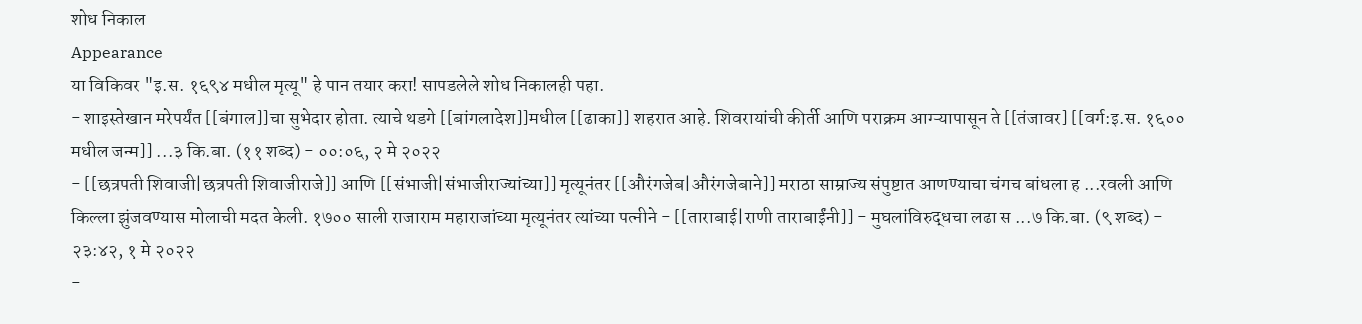शोध निकाल
Appearance
या विकिवर "इ.स. १६९४ मधील मृत्यू" हे पान तयार करा! सापडलेले शोध निकालही पहा.
- शाइस्तेखान मरेपर्यंत [[बंगाल]]चा सुभेदार होता. त्याचे थडगे [[बांगलादेश]]मधील [[ढाका]] शहरात आहे. शिवरायांची कीर्ती आणि पराक्रम आग्ऱ्यापासून ते [[तंजावर] [[वर्ग:इ.स. १६०० मधील जन्म]] ...३ कि.बा. (११ शब्द) - ००:०६, २ मे २०२२
- [[छत्रपती शिवाजी|छत्रपती शिवाजीराजे]] आणि [[संभाजी|संभाजीराज्यांच्या]] मृत्यूनंतर [[औरंगजेब|औरंगजेबाने]] मराठा साम्राज्य संपुष्टात आणण्याचा चंगच बांधला ह ...रवली आणि किल्ला झुंजवण्यास मोलाची मदत केली. १७०० साली राजाराम महाराजांच्या मृत्यूनंतर त्यांच्या पत्नीने - [[ताराबाई|राणी ताराबाईंनी]] - मुघलांविरुद्धचा लढा स ...७ कि.बा. (९ शब्द) - २३:४२, १ मे २०२२
-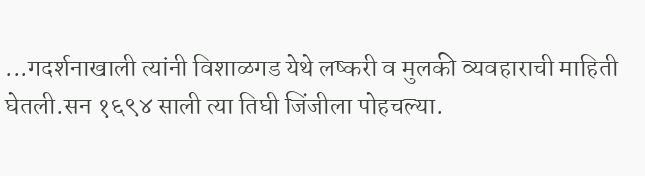...गदर्शनाखाली त्यांनी विशाळगड येथे लष्करी व मुलकी व्यवहाराची माहिती घेतली.सन १६९४ साली त्या तिघी जिंजीला पोहचल्या.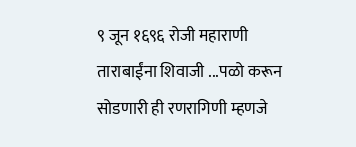९ जून १६९६ रोजी महाराणी ताराबाईंना शिवाजी ...पळो करून सोडणारी ही रणरागिणी म्हणजे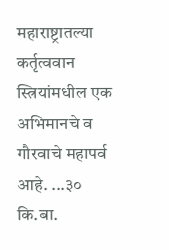महाराष्ट्रातल्या कर्तृत्ववान स्त्रियांमधील एक अभिमानचे व गौरवाचे महापर्व आहे. ...३० कि.बा.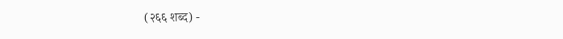(२६६ शब्द) -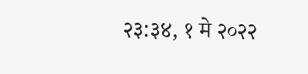२३:३४, १ मे २०२२